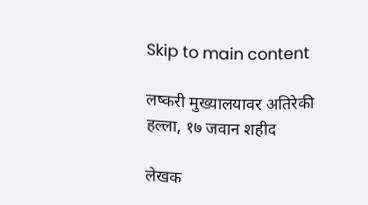Skip to main content

लष्करी मुख्यालयावर अतिरेकी हल्ला, १७ जवान शहीद

लेखक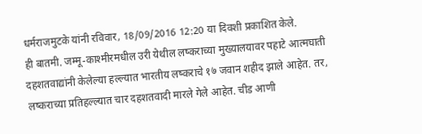धर्मराजमुटके यांनी रविवार, 18/09/2016 12:20 या दिवशी प्रकाशित केले.
ही बातमी. जम्मू-काश्मीरमधील उरी येथील लष्कराच्या मुख्यालयावर पहाटे आत्मघाती दहशतवाद्यांनी केलेल्या हल्ल्यात भारतीय लष्कराचे १७ जवान शहीद झाले आहेत. तर, लष्कराच्या प्रतिहल्ल्यात चार दहशतवादी मारले गेले आहेत. चीड आणी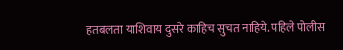हतबलता याशिवाय दुसरे काहिच सुचत नाहिये. पहिले पोलीस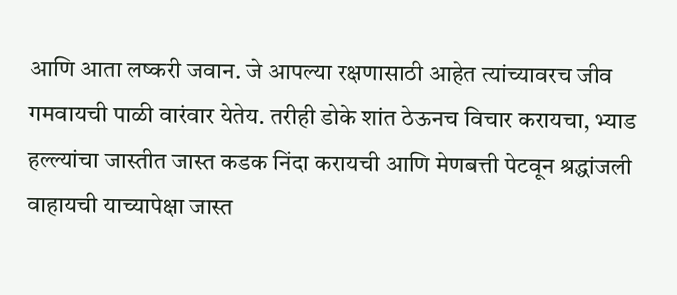आणि आता लष्करी जवान. जे आपल्या रक्षणासाठी आहेत त्यांच्यावरच जीव गमवायची पाळी वारंवार येतेय. तरीही डोके शांत ठेऊनच विचार करायचा, भ्याड हल्ल्यांचा जास्तीत जास्त कडक निंदा करायची आणि मेणबत्ती पेटवून श्रद्धांजली वाहायची याच्यापेक्षा जास्त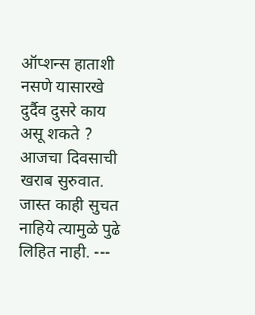ऑप्शन्स हाताशी नसणे यासारखे दुर्दैव दुसरे काय असू शकते ? आजचा दिवसाची खराब सुरुवात. जास्त काही सुचत नाहिये त्यामुळे पुढे लिहित नाही. ---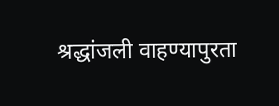श्रद्धांजली वाहण्यापुरता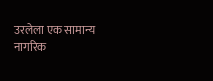उरलेला एक सामान्य नागरिक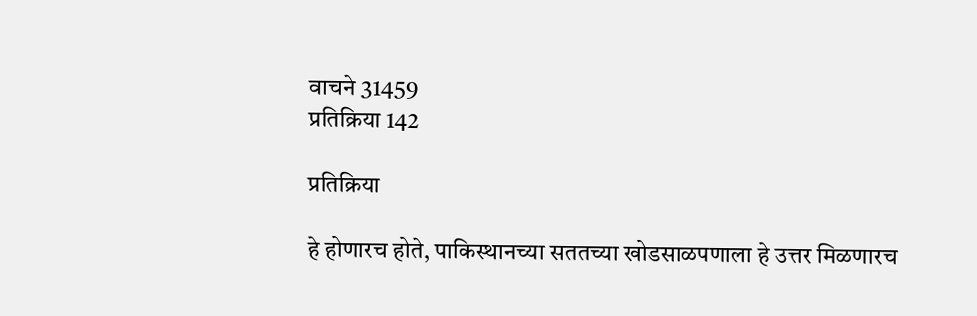वाचने 31459
प्रतिक्रिया 142

प्रतिक्रिया

हे होणारच होते, पाकिस्थानच्या सततच्या खोडसाळपणाला हे उत्तर मिळणारच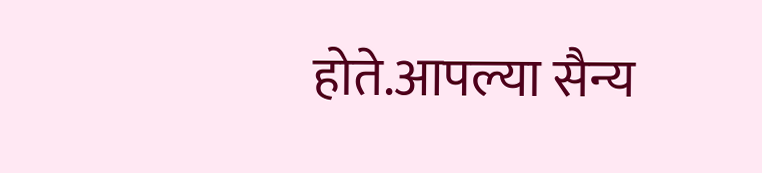होते.आपल्या सैन्य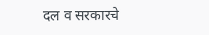दल व सरकारचे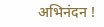अभिनंदन !